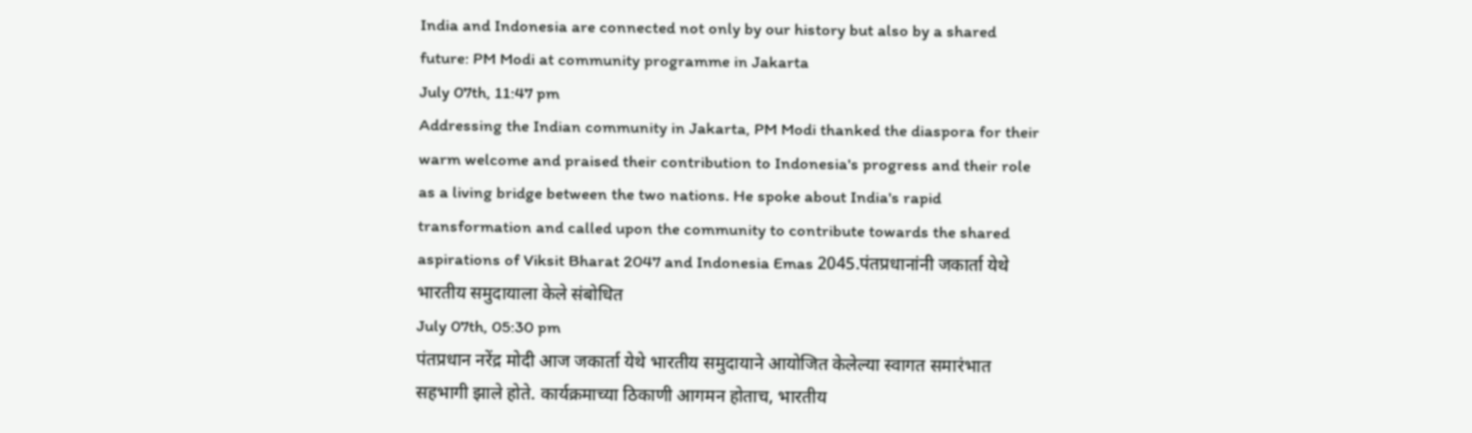India and Indonesia are connected not only by our history but also by a shared future: PM Modi at community programme in Jakarta
July 07th, 11:47 pm
Addressing the Indian community in Jakarta, PM Modi thanked the diaspora for their warm welcome and praised their contribution to Indonesia's progress and their role as a living bridge between the two nations. He spoke about India's rapid transformation and called upon the community to contribute towards the shared aspirations of Viksit Bharat 2047 and Indonesia Emas 2045.पंतप्रधानांनी जकार्ता येथे भारतीय समुदायाला केले संबोधित
July 07th, 05:30 pm
पंतप्रधान नरेंद्र मोदी आज जकार्ता येथे भारतीय समुदायाने आयोजित केलेल्या स्वागत समारंभात सहभागी झाले होते. कार्यक्रमाच्या ठिकाणी आगमन होताच, भारतीय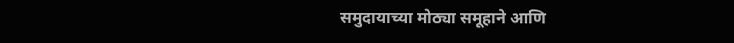समुदायाच्या मोठ्या समूहाने आणि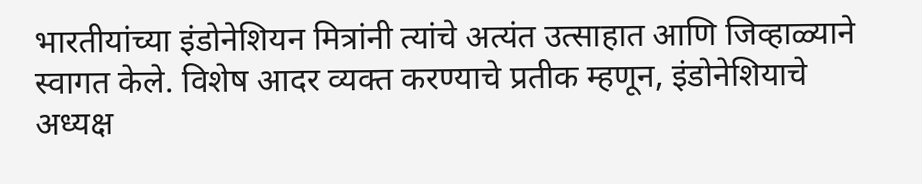भारतीयांच्या इंडोनेशियन मित्रांनी त्यांचे अत्यंत उत्साहात आणि जिव्हाळ्याने स्वागत केले. विशेष आदर व्यक्त करण्याचे प्रतीक म्हणून, इंडोनेशियाचे अध्यक्ष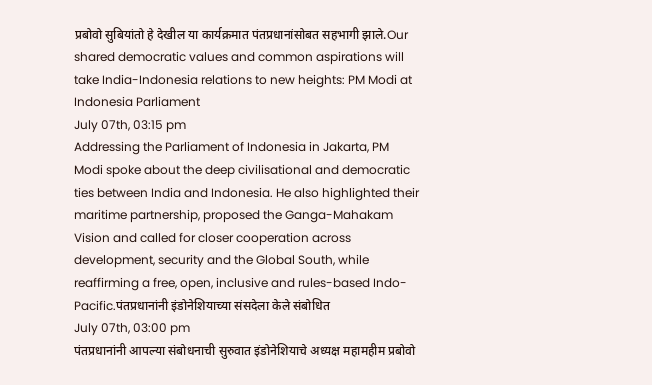प्रबोवो सुबियांतो हे देखील या कार्यक्रमात पंतप्रधानांसोबत सहभागी झाले.Our shared democratic values and common aspirations will take India-Indonesia relations to new heights: PM Modi at Indonesia Parliament
July 07th, 03:15 pm
Addressing the Parliament of Indonesia in Jakarta, PM Modi spoke about the deep civilisational and democratic ties between India and Indonesia. He also highlighted their maritime partnership, proposed the Ganga-Mahakam Vision and called for closer cooperation across development, security and the Global South, while reaffirming a free, open, inclusive and rules-based Indo-Pacific.पंतप्रधानांनी इंडोनेशियाच्या संसदेला केले संबोधित
July 07th, 03:00 pm
पंतप्रधानांनी आपल्या संबोधनाची सुरुवात इंडोनेशियाचे अध्यक्ष महामहीम प्रबोवो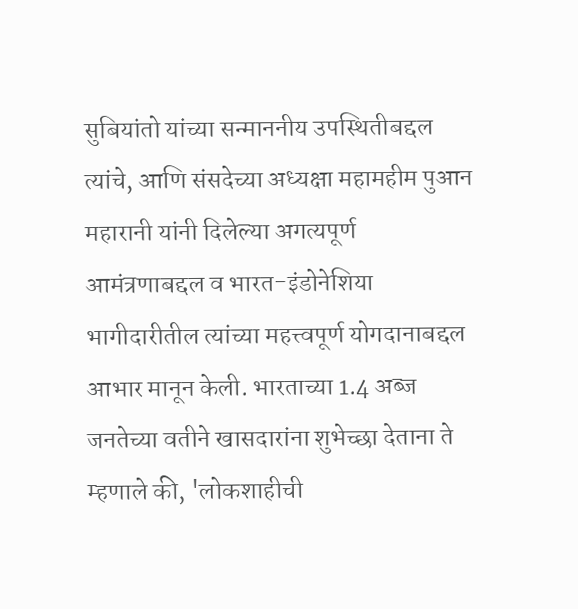सुबियांतो यांच्या सन्माननीय उपस्थितीबद्दल त्यांचे, आणि संसदेच्या अध्यक्षा महामहीम पुआन महारानी यांनी दिलेल्या अगत्यपूर्ण आमंत्रणाबद्दल व भारत-इंडोनेशिया भागीदारीतील त्यांच्या महत्त्वपूर्ण योगदानाबद्दल आभार मानून केली. भारताच्या 1.4 अब्ज जनतेच्या वतीने खासदारांना शुभेच्छा देताना ते म्हणाले की, 'लोकशाहीची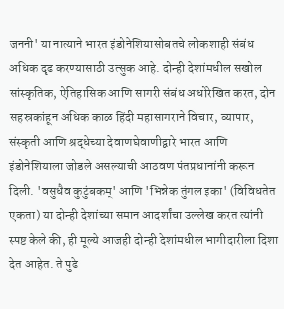जननी' या नात्याने भारत इंडोनेशियासोबतचे लोकशाही संबंध अधिक दृढ करण्यासाठी उत्सुक आहे. दोन्ही देशांमधील सखोल सांस्कृतिक, ऐतिहासिक आणि सागरी संबंध अधोरेखित करत, दोन सहस्रकांहून अधिक काळ हिंदी महासागराने विचार, व्यापार, संस्कृती आणि श्रद्धेच्या देवाणघेवाणीद्वारे भारत आणि इंडोनेशियाला जोडले असल्याची आठवण पंतप्रधानांनी करून दिली. 'वसुधैव कुटुंबकम्' आणि 'भिन्नेक तुंगल इका' (विविधतेत एकता) या दोन्ही देशांच्या समान आदर्शांचा उल्लेख करत त्यांनी स्पष्ट केले की, ही मूल्ये आजही दोन्ही देशांमधील भागीदारीला दिशा देत आहेत. ते पुढे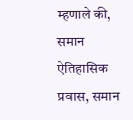म्हणाले की, समान ऐतिहासिक प्रवास, समान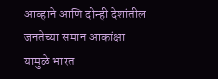आव्हाने आणि दोन्ही देशांतील जनतेच्या समान आकांक्षा यामुळे भारत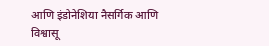आणि इंडोनेशिया नैसर्गिक आणि विश्वासू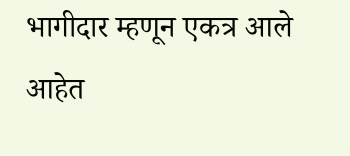भागीदार म्हणून एकत्र आले आहेत